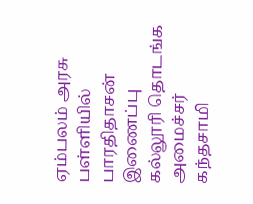ஏம்பலம் அரசு பள்ளியில் பாரதிதாசன் இணைப்பு கல்லூரி தொடங்க அமைச்சர் கந்தசாமி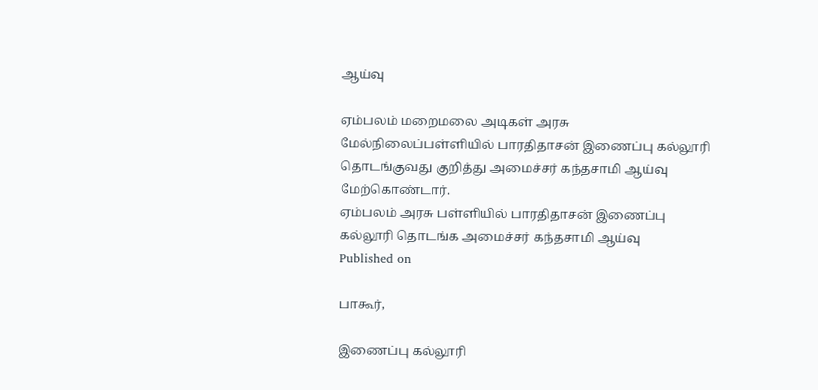ஆய்வு

ஏம்பலம் மறைமலை அடிகள் அரசு மேல்நிலைப்பள்ளியில் பாரதிதாசன் இணைப்பு கல்லூரி தொடங்குவது குறித்து அமைச்சர் கந்தசாமி ஆய்வு மேற்கொண்டார்.
ஏம்பலம் அரசு பள்ளியில் பாரதிதாசன் இணைப்பு கல்லூரி தொடங்க அமைச்சர் கந்தசாமி ஆய்வு
Published on

பாகூர்,

இணைப்பு கல்லூரி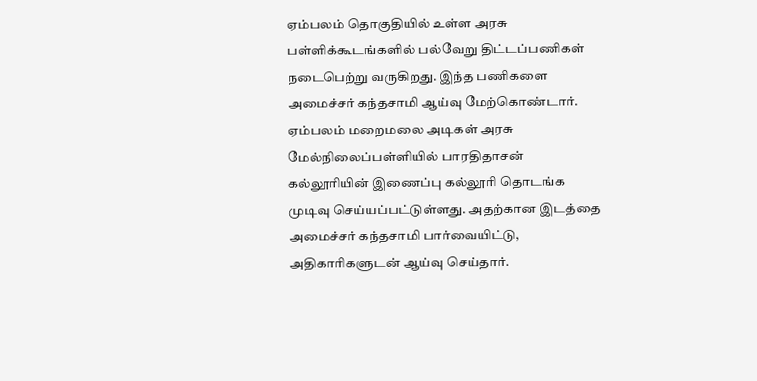ஏம்பலம் தொகுதியில் உள்ள அரசு பள்ளிக்கூடங்களில் பல்வேறு திட்டப்பணிகள் நடைபெற்று வருகிறது. இந்த பணிகளை அமைச்சர் கந்தசாமி ஆய்வு மேற்கொண்டார். ஏம்பலம் மறைமலை அடிகள் அரசு மேல்நிலைப்பள்ளியில் பாரதிதாசன் கல்லூரியின் இணைப்பு கல்லூரி தொடங்க முடிவு செய்யப்பட்டுள்ளது. அதற்கான இடத்தை அமைச்சர் கந்தசாமி பார்வையிட்டு, அதிகாரிகளுடன் ஆய்வு செய்தார்.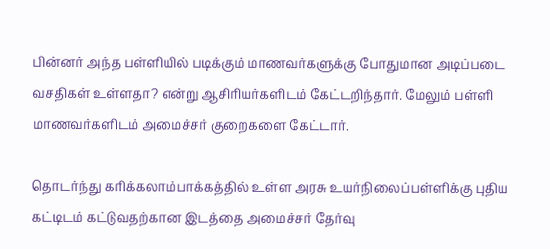பின்னர் அந்த பள்ளியில் படிக்கும் மாணவர்களுக்கு போதுமான அடிப்படை வசதிகள் உள்ளதா? என்று ஆசிரியர்களிடம் கேட்டறிந்தார். மேலும் பள்ளி மாணவர்களிடம் அமைச்சர் குறைகளை கேட்டார்.

தொடர்ந்து கரிக்கலாம்பாக்கத்தில் உள்ள அரசு உயர்நிலைப்பள்ளிக்கு புதிய கட்டிடம் கட்டுவதற்கான இடத்தை அமைச்சர் தேர்வு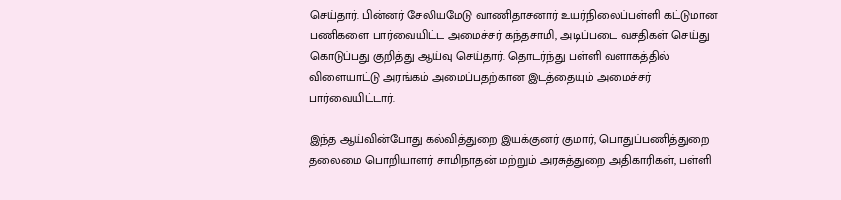செய்தார். பின்னர் சேலியமேடு வாணிதாசனார் உயர்நிலைப்பள்ளி கட்டுமான பணிகளை பார்வையிட்ட அமைச்சர் கந்தசாமி, அடிப்படை வசதிகள் செய்து கொடுப்பது குறித்து ஆய்வு செய்தார். தொடர்ந்து பள்ளி வளாகத்தில் விளையாட்டு அரங்கம் அமைப்பதற்கான இடத்தையும் அமைச்சர் பார்வையிட்டார்.

இந்த ஆய்வின்போது கல்வித்துறை இயக்குனர் குமார், பொதுப்பணித்துறை தலைமை பொறியாளர் சாமிநாதன் மற்றும் அரசுத்துறை அதிகாரிகள், பள்ளி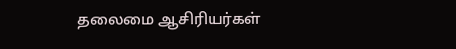தலைமை ஆசிரியர்கள்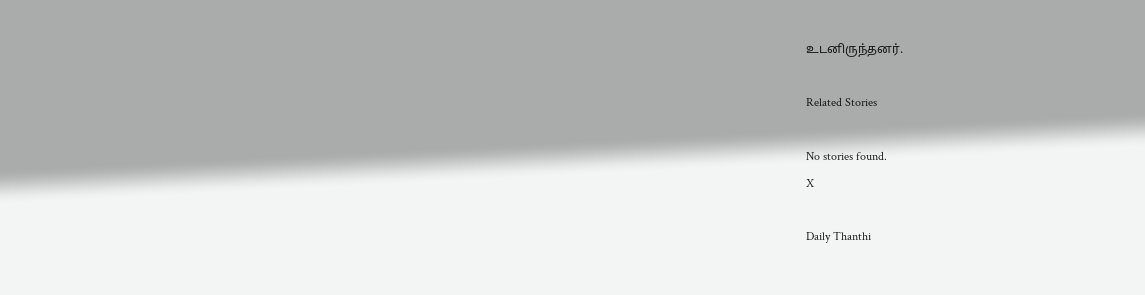உடனிருந்தனர்.

Related Stories

No stories found.
X

Daily Thanthi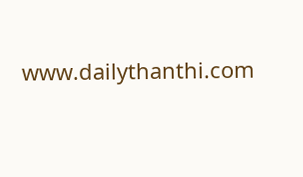www.dailythanthi.com